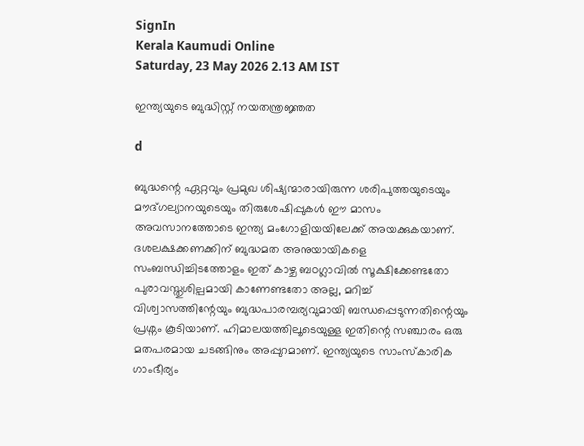SignIn
Kerala Kaumudi Online
Saturday, 23 May 2026 2.13 AM IST

ഇന്ത്യയുടെ ബുദ്ധിസ്റ്റ് നയതന്ത്രജ്ഞത

d

ബുദ്ധന്റെ ഏറ്റവും പ്രമുഖ ശിഷ്യന്മാരായിരുന്ന ശരിപുത്തയുടെയും മൗദ്ഗല്യാനയുടെയും തിരുശേഷിപ്പുകൾ ഈ മാസം അവസാനത്തോടെ ഇന്ത്യ മംഗോളിയയിലേക്ക് അയക്കുകയാണ്. ദശലക്ഷക്കണക്കിന് ബുദ്ധമത അനുയായികളെ സംബന്ധിച്ചിടത്തോളം ഇത് കാഴ്ച ബoഗ്ലാവിൽ സൂക്ഷിക്കേണ്ടതോ പുരാവസ്തുശില്പമായി കാണേണ്ടതോ അല്ല, മറിച്ച് വിശ്വാസത്തിന്റേയും ബുദ്ധപാരമ്പര്യവുമായി ബന്ധപ്പെടുന്നതിന്റെയും പ്രശ്നം കൂടിയാണ്. ഹിമാലയത്തിലൂടെയുള്ള ഇതിന്റെ സഞ്ചാരം ഒരു മതപരമായ ചടങ്ങിനും അപ്പുറമാണ്. ഇന്ത്യയുടെ സാംസ്കാരിക ഗാംഭീര്യം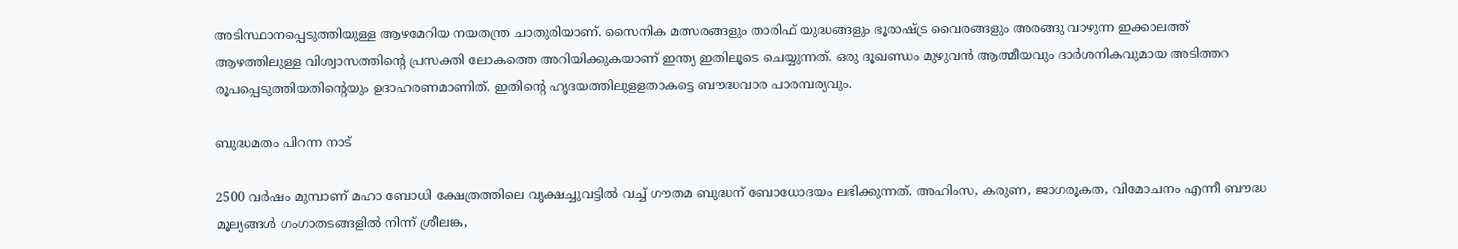അടിസ്ഥാനപ്പെടുത്തിയുള്ള ആഴമേറിയ നയതന്ത്ര ചാതുരിയാണ്. സൈനിക മത്സരങ്ങളും താരിഫ് യുദ്ധങ്ങളും ഭൂരാഷ്ട്ര വൈരങ്ങളും അരങ്ങു വാഴുന്ന ഇക്കാലത്ത് ആഴത്തിലുള്ള വിശ്വാസത്തിന്റെ പ്രസക്തി ലോകത്തെ അറിയിക്കുകയാണ് ഇന്ത്യ ഇതിലൂടെ ചെയ്യുന്നത്. ഒരു ദൂഖണ്ഡം മുഴുവൻ ആത്മീയവും ദാർശനികവുമായ അടിത്തറ രൂപപ്പെടുത്തിയതിന്റെയും ഉദാഹരണമാണിത്. ഇതിന്റെ ഹൃദയത്തിലുളളതാകട്ടെ ബൗദ്ധവാര പാരമ്പര്യവും.

ബുദ്ധമതം പിറന്ന നാട്

2500 വർഷം മുമ്പാണ് മഹാ ബോധി ക്ഷേത്രത്തിലെ വൃക്ഷച്ചുവട്ടിൽ വച്ച് ഗൗതമ ബുദ്ധന് ബോധോദയം ലഭിക്കുന്നത്. അഹിംസ, കരുണ, ജാഗരൂകത, വിമോചനം എന്നീ ബൗദ്ധ മൂല്യങ്ങൾ ഗംഗാതടങ്ങളിൽ നിന്ന് ശ്രീലങ്ക,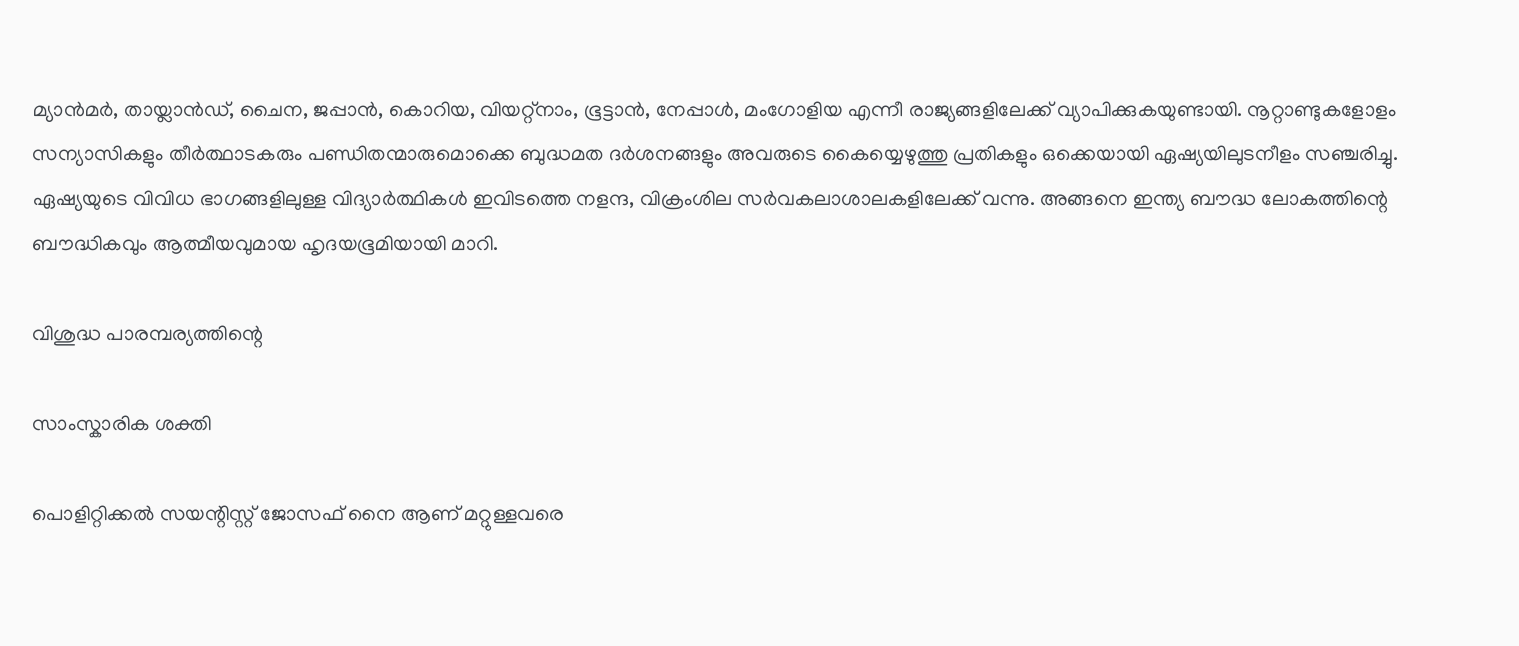മ്യാൻമർ, തായ്ലാൻഡ്, ചൈന, ജപ്പാൻ, കൊറിയ, വിയറ്റ്നാം, ഭൂട്ടാൻ, നേപ്പാൾ, മംഗോളിയ എന്നീ രാജ്യങ്ങളിലേക്ക് വ്യാപിക്കുകയുണ്ടായി. നൂറ്റാണ്ടുകളോളം സന്യാസികളും തീർത്ഥാടകരും പണ്ഡിതന്മാരുമൊക്കെ ബുദ്ധമത ദർശനങ്ങളും അവരുടെ കൈയ്യെഴുത്തു പ്രതികളും ഒക്കെയായി ഏഷ്യയിലുടനീളം സഞ്ചരിച്ചു. ഏഷ്യയുടെ വിവിധ ഭാഗങ്ങളിലുള്ള വിദ്യാർത്ഥികൾ ഇവിടത്തെ നളന്ദ, വിക്രംശില സർവകലാശാലകളിലേക്ക് വന്നു. അങ്ങനെ ഇന്ത്യ ബൗദ്ധ ലോകത്തിന്റെ ബൗദ്ധികവും ആത്മീയവുമായ ഹൃദയഭൂമിയായി മാറി.

വിശുദ്ധ പാരമ്പര്യത്തിന്റെ

സാംസ്കാരിക ശക്തി

പൊളിറ്റിക്കൽ സയന്റിസ്റ്റ് ജോസഫ് നൈ ആണ് മറ്റുള്ളവരെ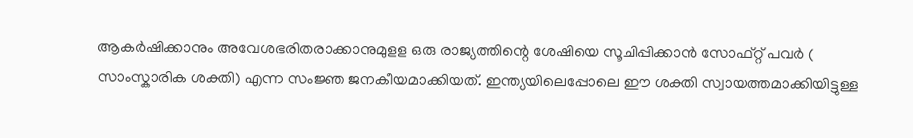ആകർഷിക്കാനും അവേശഭരിതരാക്കാനുമുളള ഒരു രാജ്യത്തിന്റെ ശേഷിയെ സൂചിപ്പിക്കാൻ സോഫ്റ്റ് പവർ ( സാംസ്കാരിക ശക്തി) എന്ന സംജ്ഞ ജനകീയമാക്കിയത്. ഇന്ത്യയിലെപ്പോലെ ഈ ശക്തി സ്വായത്തമാക്കിയിട്ടുള്ള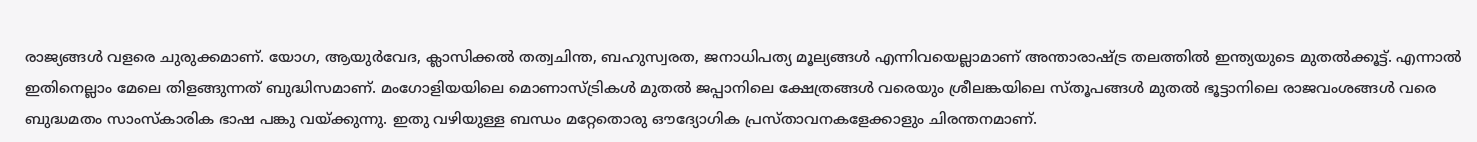രാജ്യങ്ങൾ വളരെ ചുരുക്കമാണ്. യോഗ, ആയുർവേദ, ക്ലാസിക്കൽ തത്വചിന്ത, ബഹുസ്വരത, ജനാധിപത്യ മൂല്യങ്ങൾ എന്നിവയെല്ലാമാണ് അന്താരാഷ്ട്ര തലത്തിൽ ഇന്ത്യയുടെ മുതൽക്കൂട്ട്. എന്നാൽ ഇതിനെല്ലാം മേലെ തിളങ്ങുന്നത് ബുദ്ധിസമാണ്. മംഗോളിയയിലെ മൊണാസ്ട്രികൾ മുതൽ ജപ്പാനിലെ ക്ഷേത്രങ്ങൾ വരെയും ശ്രീലങ്കയിലെ സ്തൂപങ്ങൾ മുതൽ ഭൂട്ടാനിലെ രാജവംശങ്ങൾ വരെ ബുദ്ധമതം സാംസ്കാരിക ഭാഷ പങ്കു വയ്ക്കുന്നു. ഇതു വഴിയുള്ള ബന്ധം മറ്റേതൊരു ഔദ്യോഗിക പ്രസ്താവനകളേക്കാളും ചിരന്തനമാണ്.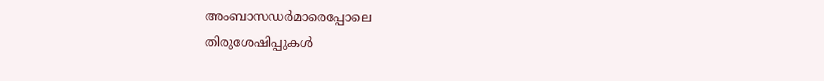അംബാസഡർമാരെപ്പോലെ
തിരുശേഷിപ്പുകൾ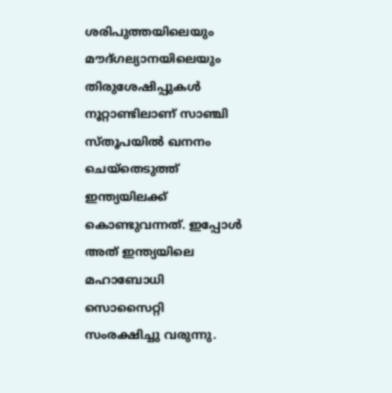ശരിപുത്തയിലെയും മൗദ്ഗല്യാനയിലെയും തിരുശേഷിപ്പുകൾ നൂറ്റാണ്ടിലാണ് സാഞ്ചി സ്തൂപയിൽ ഖനനം ചെയ്തെടുത്ത് ഇന്ത്യയിലക്ക് കൊണ്ടുവന്നത്. ഇപ്പോൾ അത് ഇന്ത്യയിലെ മഹാബോധി സൊസൈറ്റി സംരക്ഷിച്ചു വരുന്നു.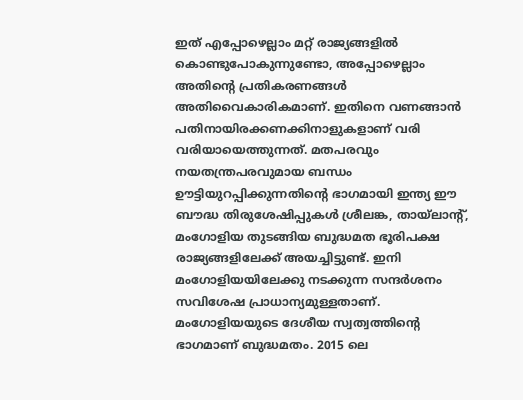ഇത് എപ്പോഴെല്ലാം മറ്റ് രാജ്യങ്ങളിൽ കൊണ്ടുപോകുന്നുണ്ടോ, അപ്പോഴെല്ലാം അതിന്റെ പ്രതികരണങ്ങൾ അതിവൈകാരികമാണ്. ഇതിനെ വണങ്ങാൻ പതിനായിരക്കണക്കിനാളുകളാണ് വരി വരിയായെത്തുന്നത്. മതപരവും നയതന്ത്രപരവുമായ ബന്ധം ഊട്ടിയുറപ്പിക്കുന്നതിന്റെ ഭാഗമായി ഇന്ത്യ ഈ ബൗദ്ധ തിരുശേഷിപ്പുകൾ ശ്രീലങ്ക, തായ്ലാന്റ്, മംഗോളിയ തുടങ്ങിയ ബുദ്ധമത ഭൂരിപക്ഷ രാജ്യങ്ങളിലേക്ക് അയച്ചിട്ടുണ്ട്. ഇനി മംഗോളിയയിലേക്കു നടക്കുന്ന സന്ദർശനം സവിശേഷ പ്രാധാന്യമുള്ളതാണ്. മംഗോളിയയുടെ ദേശീയ സ്വത്വത്തിന്റെ ഭാഗമാണ് ബുദ്ധമതം. 2015 ലെ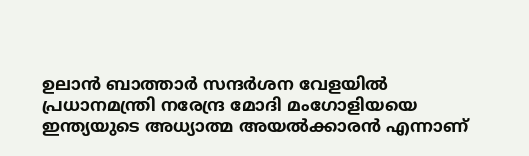ഉലാൻ ബാത്താർ സന്ദർശന വേളയിൽ പ്രധാനമന്ത്രി നരേന്ദ്ര മോദി മംഗോളിയയെ ഇന്ത്യയുടെ അധ്യാത്മ അയൽക്കാരൻ എന്നാണ്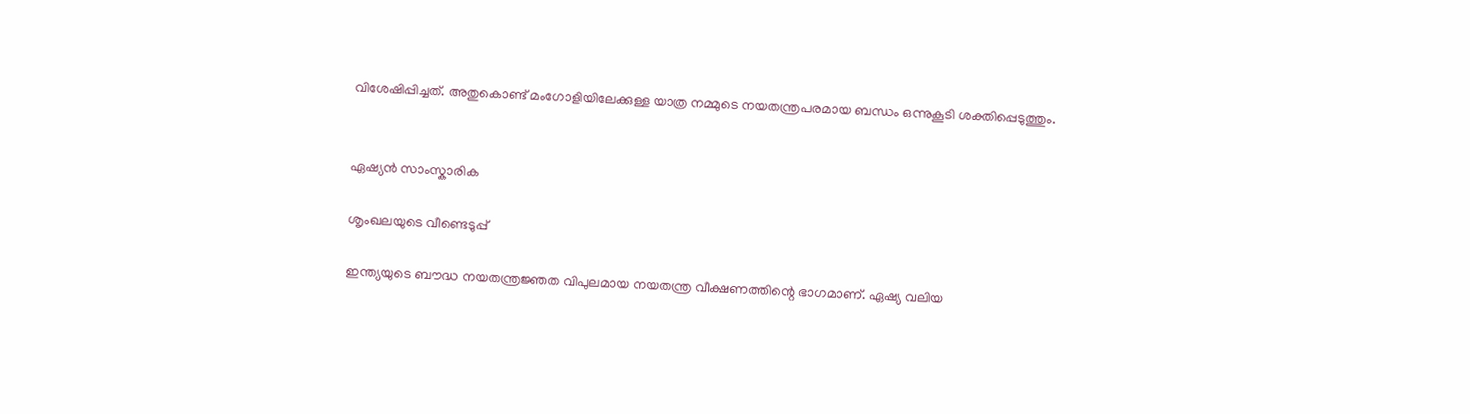വിശേഷിപ്പിച്ചത്. അതുകൊണ്ട് മംഗോളിയിലേക്കുള്ള യാത്ര നമ്മുടെ നയതന്ത്രപരമായ ബന്ധം ഒന്നുകൂടി ശക്തിപ്പെടുത്തും.


ഏഷ്യൻ സാംസ്കാരിക

ശൃംഖലയുടെ വീണ്ടെടുപ്പ്

ഇന്ത്യയുടെ ബൗദ്ധ നയതന്ത്രജ്ഞത വിപുലമായ നയതന്ത്ര വീക്ഷണത്തിന്റെ ഭാഗമാണ്. ഏഷ്യ വലിയ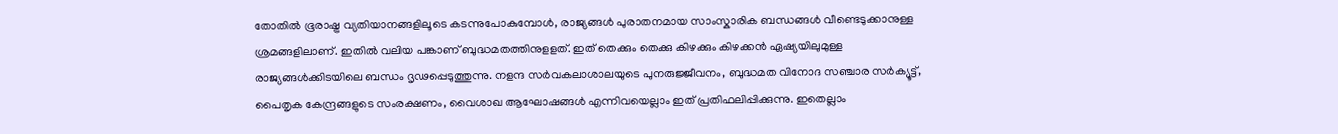തോതിൽ ഭൂരാഷ്ട്ര വ്യതിയാനങ്ങളിലൂടെ കടന്നുപോകുമ്പോൾ, രാജ്യങ്ങൾ പുരാതനമായ സാംസ്കാരിക ബന്ധങ്ങൾ വീണ്ടെടുക്കാനുള്ള ശ്രമങ്ങളിലാണ്. ഇതിൽ വലിയ പങ്കാണ് ബുദ്ധമതത്തിനുളളത്. ഇത് തെക്കും തെക്കു കിഴക്കും കിഴക്കൻ ഏഷ്യയിലുമുള്ള രാജ്യങ്ങൾക്കിടയിലെ ബന്ധം ദൃഢപ്പെടുത്തുന്നു. നളന്ദ സർവകലാശാലയുടെ പുനരുജ്ജീവനം, ബുദ്ധമത വിനോദ സഞ്ചാര സർക്യൂട്ട്, പൈതൃക കേന്ദ്രങ്ങളുടെ സംരക്ഷണം, വൈശാഖ ആഘോഷങ്ങൾ എന്നിവയെല്ലാം ഇത് പ്രതിഫലിപ്പിക്കുന്നു. ഇതെല്ലാം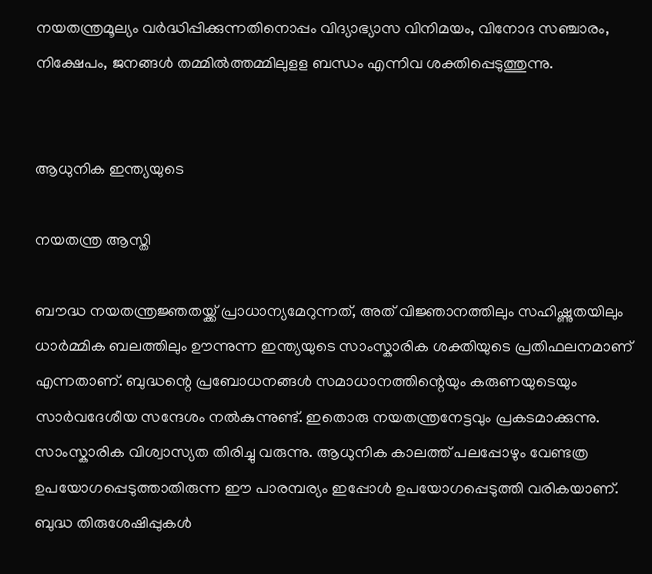നയതന്ത്രമൂല്യം വർദ്ധിപ്പിക്കുന്നതിനൊപ്പം വിദ്യാഭ്യാസ വിനിമയം, വിനോദ സഞ്ചാരം, നിക്ഷേപം, ജനങ്ങൾ തമ്മിൽത്തമ്മിലുളള ബന്ധം എന്നിവ ശക്തിപ്പെടുത്തുന്നു.


ആധുനിക ഇന്ത്യയുടെ

നയതന്ത്ര ആസ്തി

ബൗദ്ധ നയതന്ത്രജ്ഞതയ്ക്ക് പ്രാധാന്യമേറുന്നത്, അത് വിജ്ഞാനത്തിലും സഹിഷ്ണുതയിലും ധാർമ്മിക ബലത്തിലും ഊന്നുന്ന ഇന്ത്യയുടെ സാംസ്കാരിക ശക്തിയുടെ പ്രതിഫലനമാണ് എന്നതാണ്. ബുദ്ധന്റെ പ്രബോധനങ്ങൾ സമാധാനത്തിന്റെയും കരുണയുടെയും സാർവദേശീയ സന്ദേശം നൽകുന്നുണ്ട്. ഇതൊരു നയതന്ത്രനേട്ടവും പ്രകടമാക്കുന്നു. സാംസ്കാരിക വിശ്വാസ്യത തിരിച്ചു വരുന്നു. ആധുനിക കാലത്ത് പലപ്പോഴും വേണ്ടത്ര ഉപയോഗപ്പെടുത്താതിരുന്ന ഈ പാരമ്പര്യം ഇപ്പോൾ ഉപയോഗപ്പെടുത്തി വരികയാണ്. ബുദ്ധ തിരുശേഷിപ്പുകൾ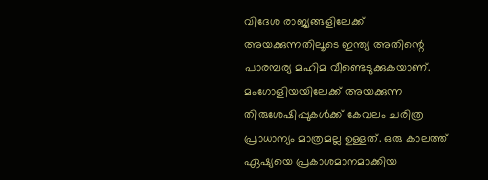വിദേശ രാജ്യങ്ങളിലേക്ക് അയക്കുന്നതിലൂടെ ഇന്ത്യ അതിന്റെ പാരമ്പര്യ മഹിമ വീണ്ടെടുക്കുകയാണ്. മംഗോളിയയിലേക്ക് അയക്കുന്ന തിരുശേഷിപ്പുകൾക്ക് കേവലം ചരിത്ര പ്രാധാന്യം മാത്രമല്ല ഉള്ളത്. ഒരു കാലത്ത് ഏഷ്യയെ പ്രകാശമാനമാക്കിയ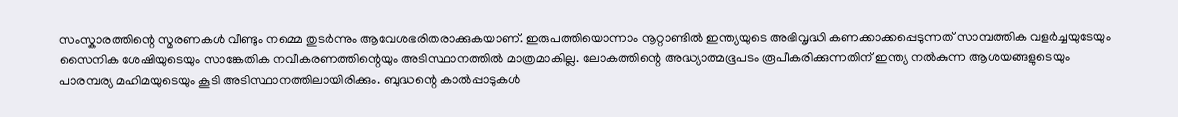സംസ്കാരത്തിന്റെ സ്മരണകൾ വീണ്ടും നമ്മെ തുടർന്നും ആവേശഭരിതരാക്കുകയാണ്. ഇരുപത്തിയൊന്നാം നൂറ്റാണ്ടിൽ ഇന്ത്യയുടെ അഭിവൃദ്ധി കണക്കാക്കപ്പെടുന്നത് സാമ്പത്തിക വളർച്ചയുടേയും സൈനിക ശേഷിയുടെയും സാങ്കേതിക നവീകരണത്തിന്റെയും അടിസ്ഥാനത്തിൽ മാത്രമാകില്ല. ലോകത്തിന്റെ അദ്ധ്യാത്മഭൂപടം രൂപീകരിക്കുന്നതിന് ഇന്ത്യ നൽകുന്ന ആശയങ്ങളുടെയും പാരമ്പര്യ മഹിമയുടെയും കൂടി അടിസ്ഥാനത്തിലായിരിക്കും. ബുദ്ധന്റെ കാൽപ്പാടുകൾ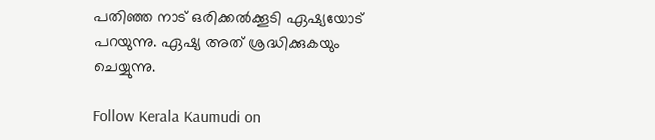പതിഞ്ഞ നാട് ഒരിക്കൽക്കൂടി ഏഷ്യയോട് പറയുന്നു. ഏഷ്യ അത് ശ്രദ്ധിക്കുകയും ചെയ്യുന്നു.

Follow Kerala Kaumudi on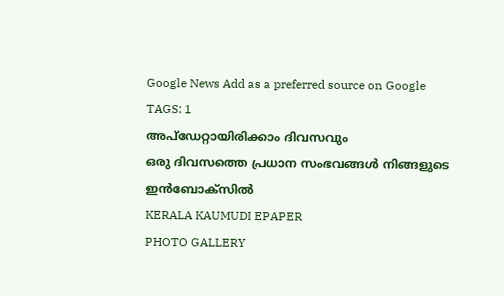Google News Add as a preferred source on Google
TAGS: 1
അപ്ഡേറ്റായിരിക്കാം ദിവസവും
ഒരു ദിവസത്തെ പ്രധാന സംഭവങ്ങൾ നിങ്ങളുടെ ഇൻബോക്സിൽ
KERALA KAUMUDI EPAPER
PHOTO GALLERY